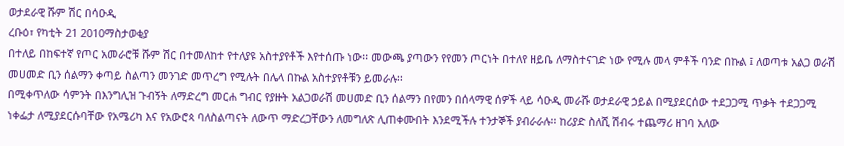ወታደራዊ ሹም ሽር በሳዑዲ
ረቡዕ፣ የካቲት 21 2010ማስታወቂያ
በተለይ በከፍተኛ የጦር አመራሮቹ ሹም ሽር በተመለከተ የተለያዩ አስተያየቶች እየተሰጡ ነው፡፡ መውጫ ያጣውን የየመን ጦርነት በተለየ ዘይቤ ለማስተናገድ ነው የሚሉ መላ ምቶች ባንድ በኩል ፤ ለወጣቱ አልጋ ወራሽ መሀመድ ቢን ሰልማን ቀጣይ ስልጣን መንገድ መጥረግ የሚሉት በሌላ በኩል አስተያየቶቹን ይመራሉ፡፡
በሚቀጥለው ሳምንት በእንግሊዝ ጉብኝት ለማድረግ መርሐ ግብር የያዙት አልጋወራሽ መሀመድ ቢን ሰልማን በየመን በሰላማዊ ሰዎች ላይ ሳዑዲ መራሹ ወታደራዊ ኃይል በሚያደርሰው ተደጋጋሚ ጥቃት ተደጋጋሚ ነቀፌታ ለሚያደርሱባቸው የአሜሪካ እና የአውሮጳ ባለስልጣናት ለውጥ ማድረጋቸውን ለመግለጽ ሊጠቀሙበት እንደሚችሉ ተንታኞች ያብራራሉ፡፡ ከሪያድ ስለሺ ሽብሩ ተጨማሪ ዘገባ አለው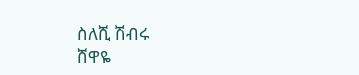ስለሺ ሽብሩ
ሸዋዬ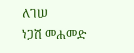ለገሠ
ነጋሽ መሐመድ